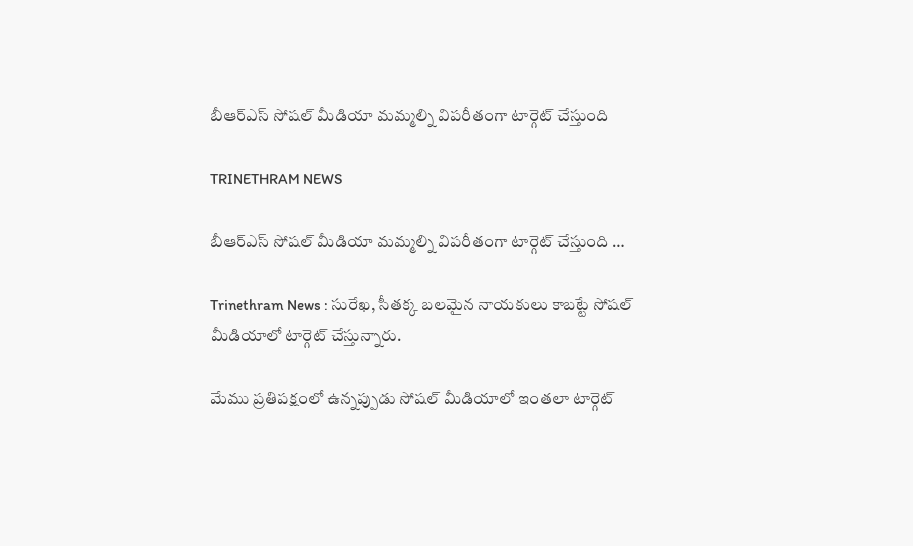బీఆర్ఎస్ సోషల్ మీడియా మమ్మల్ని విపరీతంగా టార్గెట్ చేస్తుంది

TRINETHRAM NEWS

బీఆర్ఎస్ సోషల్ మీడియా మమ్మల్ని విపరీతంగా టార్గెట్ చేస్తుంది …

Trinethram News : సురేఖ, సీతక్క బలమైన నాయకులు కాబట్టే సోషల్ మీడియాలో టార్గెట్ చేస్తున్నారు.

మేము ప్రతిపక్షంలో ఉన్నప్పుడు సోషల్ మీడియాలో ఇంతలా టార్గెట్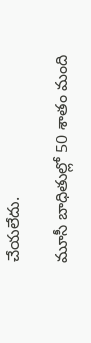చేయలేదు.

మూసీ బాధితుల్లో 50 శాతం మంది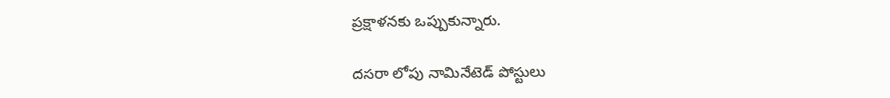ప్రక్షాళనకు ఒప్పుకున్నారు.

దసరా లోపు నామినేటెడ్ పోస్టులు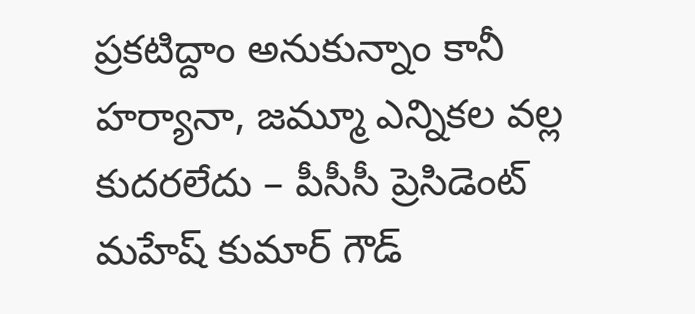ప్రకటిద్దాం అనుకున్నాం కానీ హర్యానా, జమ్మూ ఎన్నికల వల్ల కుదరలేదు – పీసీసీ ప్రెసిడెంట్ మహేష్ కుమార్ గౌడ్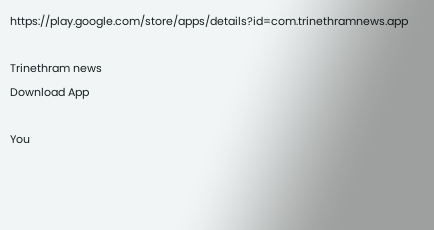https://play.google.com/store/apps/details?id=com.trinethramnews.app

Trinethram news
Download App

You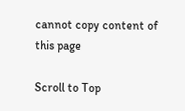cannot copy content of this page

Scroll to Top